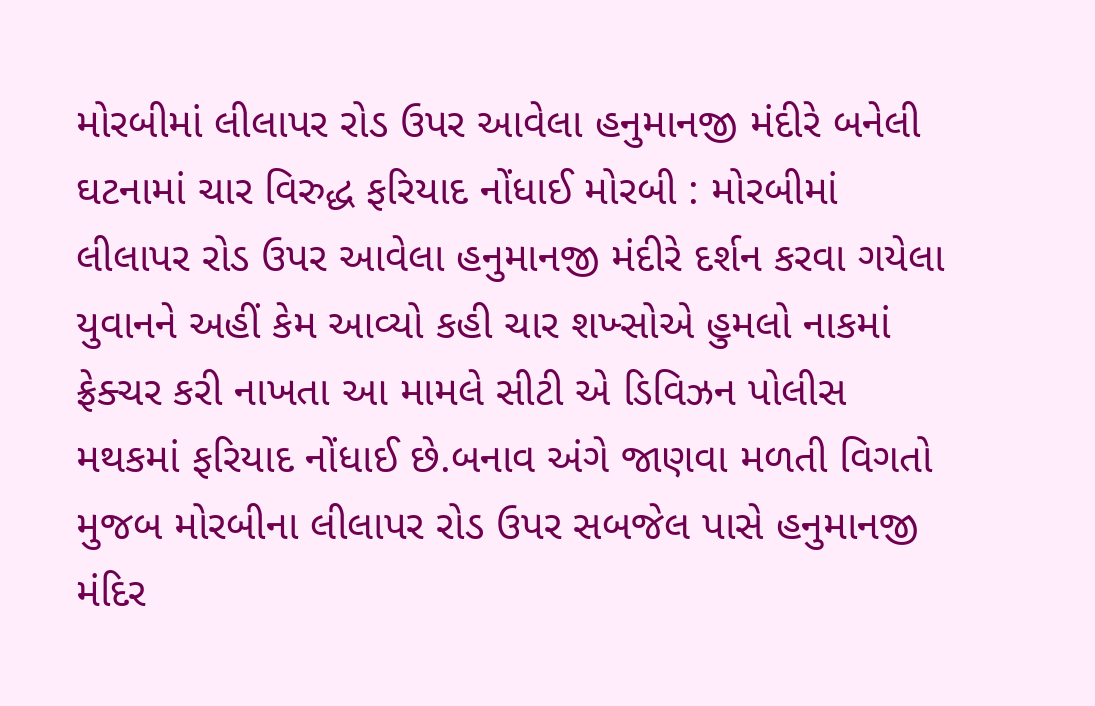મોરબીમાં લીલાપર રોડ ઉપર આવેલા હનુમાનજી મંદીરે બનેલી ઘટનામાં ચાર વિરુદ્ધ ફરિયાદ નોંધાઈ મોરબી : મોરબીમાં લીલાપર રોડ ઉપર આવેલા હનુમાનજી મંદીરે દર્શન કરવા ગયેલા યુવાનને અહીં કેમ આવ્યો કહી ચાર શખ્સોએ હુમલો નાકમાં ફ્રેક્ચર કરી નાખતા આ મામલે સીટી એ ડિવિઝન પોલીસ મથકમાં ફરિયાદ નોંધાઈ છે.બનાવ અંગે જાણવા મળતી વિગતો મુજબ મોરબીના લીલાપર રોડ ઉપર સબજેલ પાસે હનુમાનજી મંદિર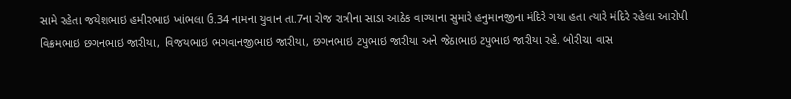સામે રહેતા જયેશભાઇ હમીરભાઇ ખાંભલા ઉ.34 નામના યુવાન તા.7ના રોજ રાત્રીના સાડા આઠેક વાગ્યાના સુમારે હનુમાનજીના મંદિરે ગયા હતા ત્યારે મંદિરે રહેલા આરોપી વિક્રમભાઇ છગનભાઇ જારીયા, વિજયભાઇ ભગવાનજીભાઇ જારીયા, છગનભાઇ ટપુભાઇ જારીયા અને જેઠાભાઇ ટપુભાઇ જારીયા રહે. બોરીચા વાસ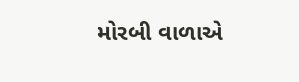મોરબી વાળાએ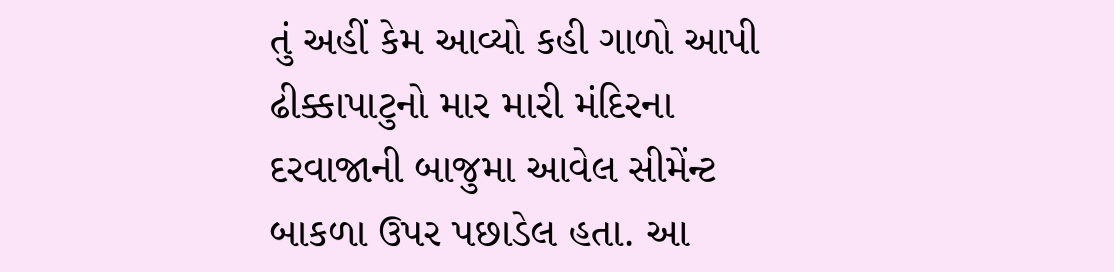તું અહીં કેમ આવ્યો કહી ગાળો આપી ઢીક્કાપાટુનો માર મારી મંદિરના દરવાજાની બાજુમા આવેલ સીમેંન્ટ બાકળા ઉપર પછાડેલ હતા. આ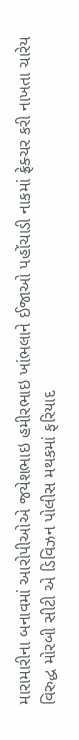મારામારીના બનાવમાં આરોપીઓએ જયેશભાઇ હમીરભાઇ ખાંભલાને ઈજાઓ પહોંચાડી નાકમાં ફ્રેક્ચર કરી નાખતા ચારેય વિરુદ્ધ મોરબી સીટી એ ડિવિઝન પોલીસ મથકમાં ફરિયાદ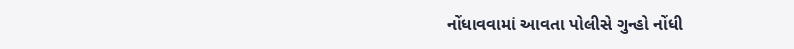નોંધાવવામાં આવતા પોલીસે ગુન્હો નોંધી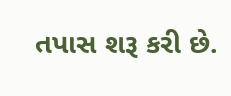તપાસ શરૂ કરી છે.